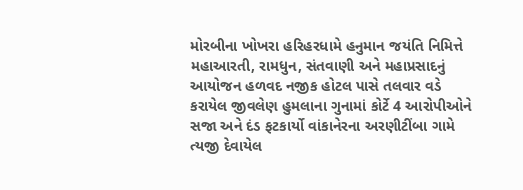મોરબીના ખોખરા હરિહરધામે હનુમાન જયંતિ નિમિત્તે મહાઆરતી, રામધુન, સંતવાણી અને મહાપ્રસાદનું આયોજન હળવદ નજીક હોટલ પાસે તલવાર વડે કરાયેલ જીવલેણ હુમલાના ગુનામાં કોર્ટે 4 આરોપીઓને સજા અને દંડ ફટકાર્યો વાંકાનેરના અરણીટીંબા ગામે ત્યજી દેવાયેલ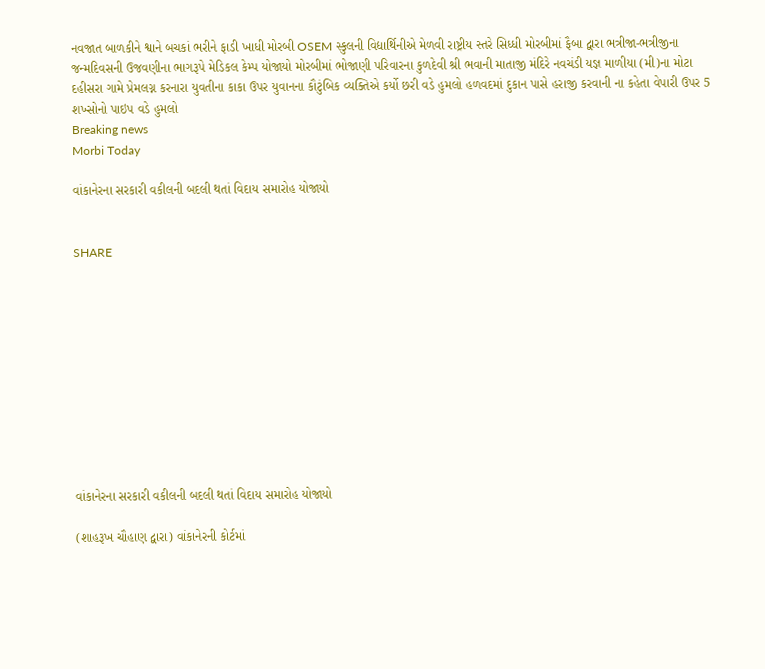નવજાત બાળકીને શ્વાને બચકાં ભરીને ફાડી ખાધી મોરબી OSEM સ્કુલની વિદ્યાર્થિનીએ મેળવી રાષ્ટ્રીય સ્તરે સિધ્ધી મોરબીમાં ફૈબા દ્વારા ભત્રીજા-ભત્રીજીના જન્મદિવસની ઉજવણીના ભાગરૂપે મેડિકલ કેમ્પ યોજાયો મોરબીમાં ભોજાણી પરિવારના કુળદેવી શ્રી ભવાની માતાજી મંદિરે નવચંડી યજ્ઞ માળીયા (મી)ના મોટા દહીસરા ગામે પ્રેમલગ્ન કરનારા યુવતીના કાકા ઉપર યુવાનના કૌટુંબિક વ્યક્તિએ કર્યો છરી વડે હુમલો હળવદમાં દુકાન પાસે હરાજી કરવાની ના કહેતા વેપારી ઉપર 5 શખ્સોનો પાઇપ વડે હુમલો
Breaking news
Morbi Today

વાંકાનેરના સરકારી વકીલની બદલી થતાં વિદાય સમારોહ યોજાયો


SHARE











વાંકાનેરના સરકારી વકીલની બદલી થતાં વિદાય સમારોહ યોજાયો

(શાહરૂખ ચૌહાણ દ્વારા) વાંકાનેરની કોર્ટમાં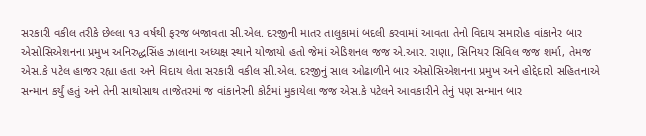સરકારી વકીલ તરીકે છેલ્લા ૧૩ વર્ષથી ફરજ બજાવતા સી.એલ. દરજીની માતર તાલુકામાં બદલી કરવામાં આવતા તેનો વિદાય સમારોહ વાંકાનેર બાર એસોસિએશનના પ્રમુખ અનિરુદ્ધસિંહ ઝાલાના અધ્યક્ષ સ્થાને યોજાયો હતો જેમાં એડિશનલ જજ એ.આર. રાણા, સિનિયર સિવિલ જજ શર્મા, તેમજ એસ.કે પટેલ હાજર રહ્યા હતા અને વિદાય લેતા સરકારી વકીલ સી.એલ. દરજીનું સાલ ઓઢાળીને બાર એસોસિએશનના પ્રમુખ અને હોદ્દેદારો સહિતનાએ સન્માન કર્યું હતું અને તેની સાથોસાથ તાજેતરમાં જ વાંકાનેરની કોર્ટમાં મુકાયેલા જજ એસ.કે પટેલને આવકારીને તેનું પણ સન્માન બાર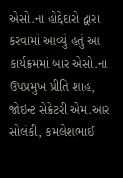એસો.ના હોદ્દેદારો દ્વારા કરવામાં આવ્યું હતું આ કાર્યક્રમમાં બાર એસો.ના ઉપપ્રમુખ પ્રીતિ શાહ, જોઇન્ટ સેક્રેટરી એમ.આર સોલંકી, કમલેશભાઈ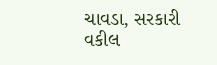ચાવડા, સરકારી વકીલ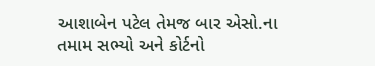આશાબેન પટેલ તેમજ બાર એસો.ના તમામ સભ્યો અને કોર્ટનો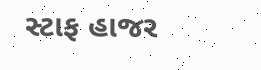સ્ટાફ હાજર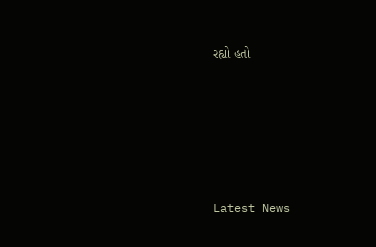રહ્યો હતો






Latest News